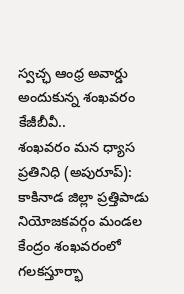స్వచ్ఛ ఆంధ్ర అవార్డు అందుకున్న శంఖవరం కేజీబీవీ..
శంఖవరం మన ధ్యాస ప్రతినిధి (అపురూప్): కాకినాడ జిల్లా ప్రత్తిపాడు నియోజకవర్గం మండల కేంద్రం శంఖవరంలో గలకస్తూర్భా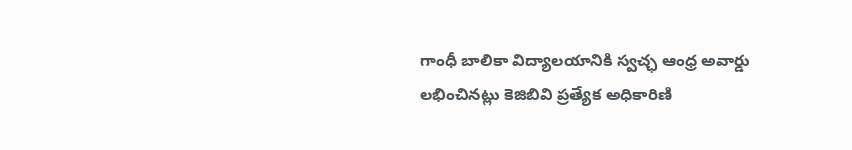గాంధీ బాలికా విద్యాలయానికి స్వచ్ఛ ఆంధ్ర అవార్డు లభించినట్లు కెజిబివి ప్రత్యేక అధికారిణి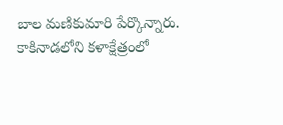బాల మణికుమారి పేర్కొన్నారు. కాకినాడలోని కళాక్షేత్రంలో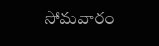సోమవారం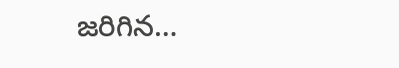జరిగిన…